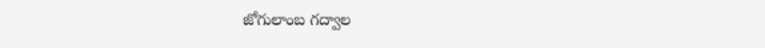జోగులాంబ గద్వాల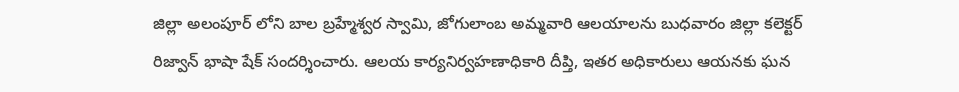జిల్లా అలంపూర్ లోని బాల బ్రహ్మేశ్వర స్వామి, జోగులాంబ అమ్మవారి ఆలయాలను బుధవారం జిల్లా కలెక్టర్ రిజ్వాన్ భాషా షేక్ సందర్శించారు. ఆలయ కార్యనిర్వహణాధికారి దీప్తి, ఇతర అధికారులు ఆయనకు ఘన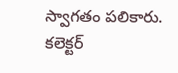స్వాగతం పలికారు. కలెక్టర్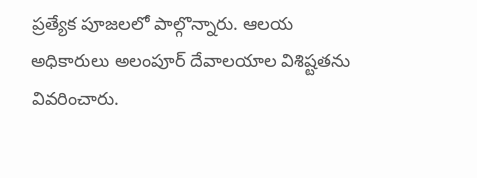ప్రత్యేక పూజలలో పాల్గొన్నారు. ఆలయ అధికారులు అలంపూర్ దేవాలయాల విశిష్టతను వివరించారు.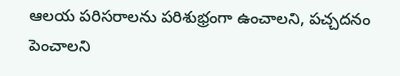ఆలయ పరిసరాలను పరిశుభ్రంగా ఉంచాలని, పచ్చదనం పెంచాలని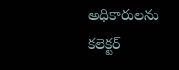అధికారులను కలెక్టర్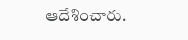ఆదేశించారు.